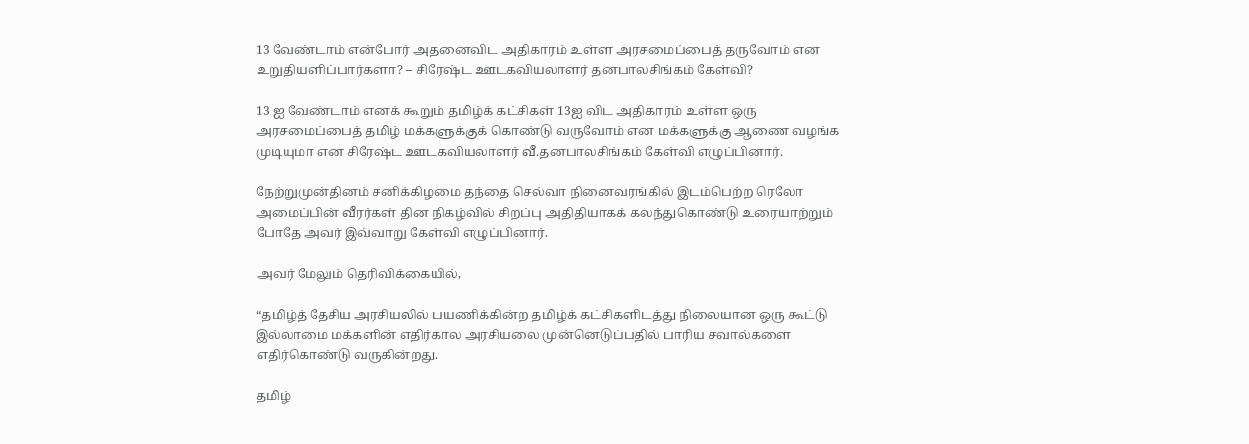13 வேண்டாம் என்போர் அதனைவிட அதிகாரம் உள்ள அரசமைப்பைத் தருவோம் என உறுதியளிப்பார்களா? – சிரேஷ்ட ஊடகவியலாளர் தனபாலசிங்கம் கேள்வி?

13 ஐ வேண்டாம் எனக் கூறும் தமிழ்க் கட்சிகள் 13ஐ விட அதிகாரம் உள்ள ஒரு அரசமைப்பைத் தமிழ் மக்களுக்குக் கொண்டு வருவோம் என மக்களுக்கு ஆணை வழங்க முடியுமா என சிரேஷ்ட ஊடகவியலாளர் வீ.தனபாலசிங்கம் கேள்வி எழுப்பினார்.

நேற்றுமுன்தினம் சனிக்கிழமை தந்தை செல்வா நினைவரங்கில் இடம்பெற்ற ரெலோ அமைப்பின் வீரர்கள் தின நிகழ்வில் சிறப்பு அதிதியாகக் கலந்துகொண்டு உரையாற்றும் போதே அவர் இவ்வாறு கேள்வி எழுப்பினார்.

அவர் மேலும் தெரிவிக்கையில்,

“தமிழ்த் தேசிய அரசியலில் பயணிக்கின்ற தமிழ்க் கட்சிகளிடத்து நிலையான ஒரு கூட்டு இல்லாமை மக்களின் எதிர்கால அரசியலை முன்னெடுப்பதில் பாரிய சவால்களை எதிர்கொண்டு வருகின்றது.

தமிழ்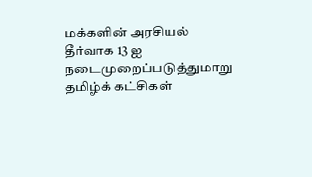மக்களின் அரசியல் தீர்வாக 13 ஐ நடைமுறைப்படுத்துமாறு தமிழ்க் கட்சிகள்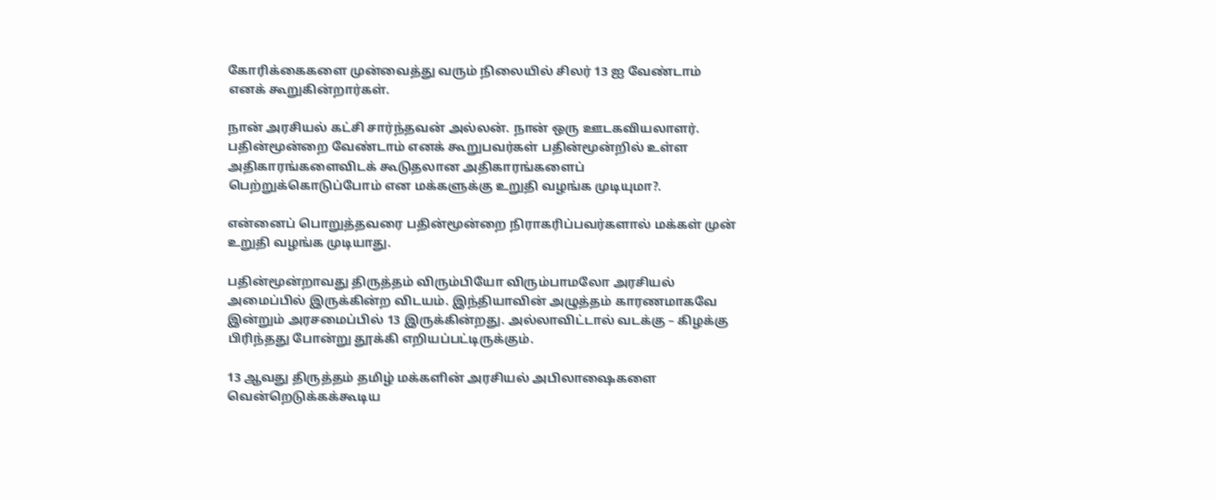கோரிக்கைகளை முன்வைத்து வரும் நிலையில் சிலர் 13 ஐ வேண்டாம் எனக் கூறுகின்றார்கள்.

நான் அரசியல் கட்சி சார்ந்தவன் அல்லன். நான் ஒரு ஊடகவியலாளர். பதின்மூன்றை வேண்டாம் எனக் கூறுபவர்கள் பதின்மூன்றில் உள்ள அதிகாரங்களைவிடக் கூடுதலான அதிகாரங்களைப் பெற்றுக்கொடுப்போம் என மக்களுக்கு உறுதி வழங்க முடியுமா?.

என்னைப் பொறுத்தவரை பதின்மூன்றை நிராகரிப்பவர்களால் மக்கள் முன் உறுதி வழங்க முடியாது.

பதின்மூன்றாவது திருத்தம் விரும்பியோ விரும்பாமலோ அரசியல் அமைப்பில் இருக்கின்ற விடயம். இந்தியாவின் அழுத்தம் காரணமாகவே இன்றும் அரசமைப்பில் 13 இருக்கின்றது. அல்லாவிட்டால் வடக்கு – கிழக்கு பிரிந்தது போன்று தூக்கி எறியப்பட்டிருக்கும்.

13 ஆவது திருத்தம் தமிழ் மக்களின் அரசியல் அபிலாஷைகளை வென்றெடுக்கக்கூடிய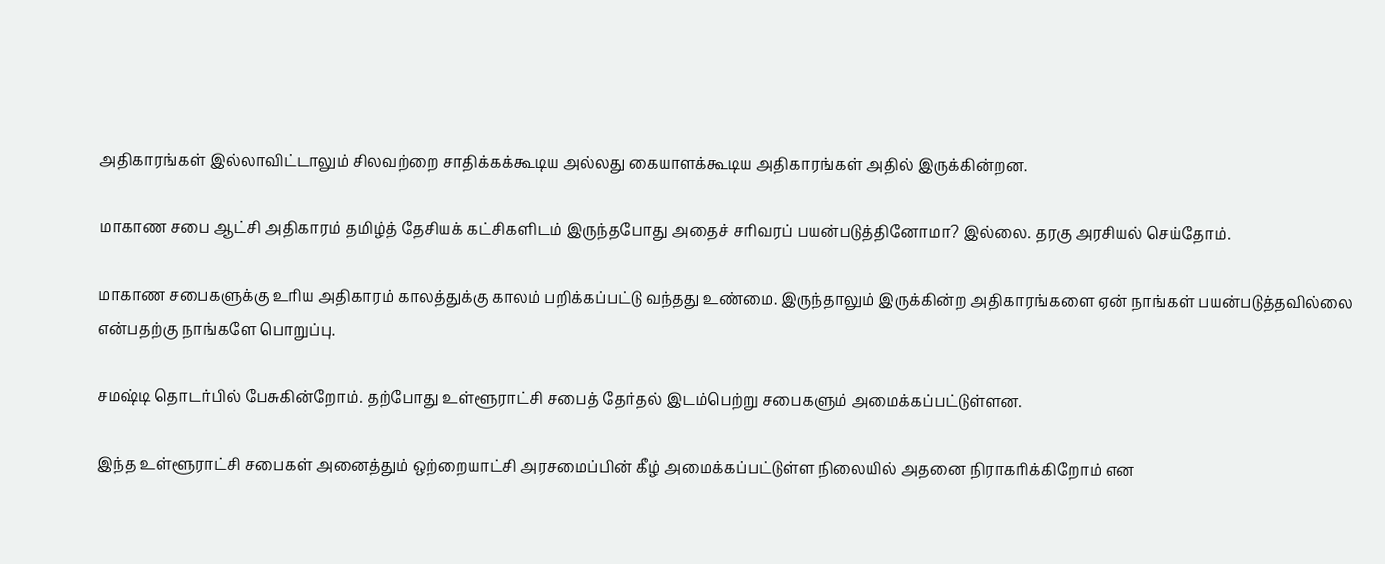அதிகாரங்கள் இல்லாவிட்டாலும் சிலவற்றை சாதிக்கக்கூடிய அல்லது கையாளக்கூடிய அதிகாரங்கள் அதில் இருக்கின்றன.

மாகாண சபை ஆட்சி அதிகாரம் தமிழ்த் தேசியக் கட்சிகளிடம் இருந்தபோது அதைச் சரிவரப் பயன்படுத்தினோமா? இல்லை. தரகு அரசியல் செய்தோம்.

மாகாண சபைகளுக்கு உரிய அதிகாரம் காலத்துக்கு காலம் பறிக்கப்பட்டு வந்தது உண்மை. இருந்தாலும் இருக்கின்ற அதிகாரங்களை ஏன் நாங்கள் பயன்படுத்தவில்லை என்பதற்கு நாங்களே பொறுப்பு.

சமஷ்டி தொடர்பில் பேசுகின்றோம். தற்போது உள்ளூராட்சி சபைத் தேர்தல் இடம்பெற்று சபைகளும் அமைக்கப்பட்டுள்ளன.

இந்த உள்ளூராட்சி சபைகள் அனைத்தும் ஒற்றையாட்சி அரசமைப்பின் கீழ் அமைக்கப்பட்டுள்ள நிலையில் அதனை நிராகரிக்கிறோம் என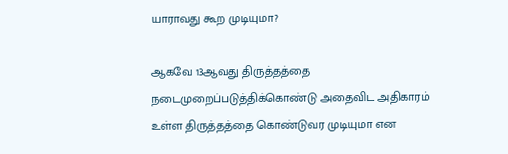யாராவது கூற முடியுமா?

ஆகவே 13ஆவது திருத்தத்தை நடைமுறைப்படுத்திக்கொண்டு அதைவிட அதிகாரம் உள்ள திருத்தத்தை கொண்டுவர முடியுமா என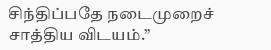சிந்திப்பதே நடைமுறைச் சாத்திய விடயம்.”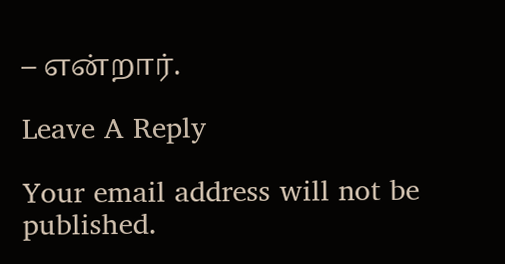– என்றார்.

Leave A Reply

Your email address will not be published.